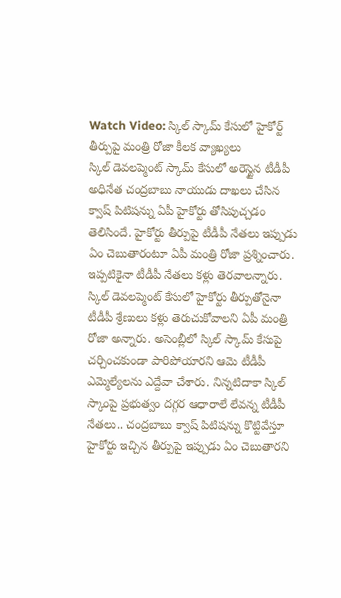Watch Video: స్కిల్ స్కామ్ కేసులో హైకోర్ట్ తీర్పుపై మంత్రి రోజా కీలక వ్యాఖ్యలు
స్కిల్ డెవలప్మెంట్ స్కామ్ కేసులో అరెస్టైన టీడీపీ అధినేత చంద్రబాబు నాయుడు దాఖలు చేసిన క్వాష్ పిటిషన్ను ఏపీ హైకోర్టు తోసిపుచ్చడం తెలిసిందే. హైకోర్టు తీర్పుపై టీడీపీ నేతలు ఇప్పుడు ఏం చెబుతారంటూ ఏపీ మంత్రి రోజా ప్రశ్నించారు. ఇప్పటికైనా టీడీపీ నేతలు కళ్లు తెరవాలన్నారు.
స్కిల్ డెవలప్మెంట్ కేసులో హైకోర్టు తీర్పుతోనైనా టీడీపీ శ్రేణులు కళ్లు తెరుచుకోవాలని ఏపీ మంత్రి రోజా అన్నారు. అసెంబ్లీలో స్కిల్ స్కామ్ కేసుపై చర్చించకుండా పారిపోయారని ఆమె టీడీపీ ఎమ్మెల్యేలను ఎద్దేవా చేశారు. నిన్నటిదాకా స్కిల్ స్కాంపై ప్రభుత్వం దగ్గర ఆధారాలే లేవన్న టీడీపీ నేతలు.. చంద్రబాబు క్వాష్ పిటిషన్ను కొట్టివేస్తూ హైకోర్టు ఇచ్చిన తీర్పుపై ఇప్పుడు ఏం చెబుతారని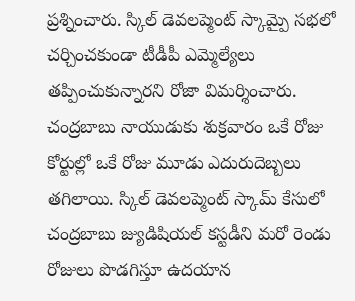ప్రశ్నించారు. స్కిల్ డెవలప్మెంట్ స్కామ్పై సభలో చర్చించకుండా టీడీపీ ఎమ్మెల్యేలు తప్పించుకున్నారని రోజా విమర్శించారు.
చంద్రబాబు నాయుడుకు శుక్రవారం ఒకే రోజు కోర్టుల్లో ఒకే రోజు మూడు ఎదురుదెబ్బలు తగిలాయి. స్కిల్ డెవలప్మెంట్ స్కామ్ కేసులో చంద్రబాబు జ్యుడిషియల్ కస్టడీని మరో రెండు రోజులు పొడగిస్తూ ఉదయాన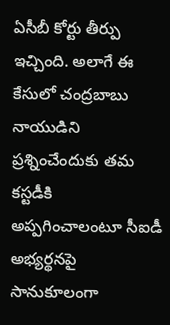ఏసీబీ కోర్టు తీర్పు ఇచ్చింది. అలాగే ఈ కేసులో చంద్రబాబు నాయుడిని ప్రశ్నించేందుకు తమ కస్టడీకి అప్పగించాలంటూ సీఐడీ అభ్యర్థనపై సానుకూలంగా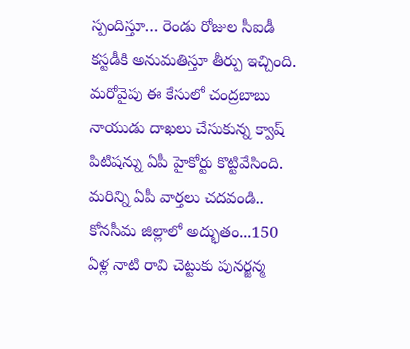స్పందిస్తూ… రెండు రోజుల సీఐడీ కస్టడీకి అనుమతిస్తూ తీర్పు ఇచ్చింది. మరోవైపు ఈ కేసులో చంద్రబాబు నాయుడు దాఖలు చేసుకున్న క్వాష్ పిటిషన్ను ఏపీ హైకోర్టు కొట్టివేసింది.
మరిన్ని ఏపీ వార్తలు చదవండి..
కోనసీమ జిల్లాలో అద్భుతం...150 ఏళ్ల నాటి రావి చెట్టుకు పునర్జన్మ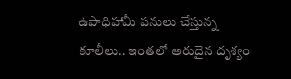ఉపాధిహామీ పనులు చేస్తున్న కూలీలు.. ఇంతలో అరుదైన దృశ్యం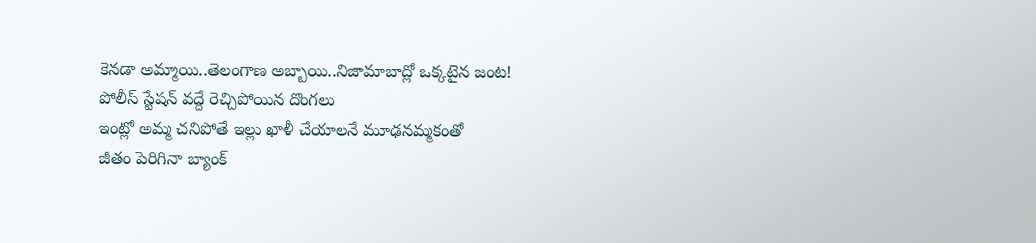కెనడా అమ్మాయి..తెలంగాణ అబ్బాయి..నిజామాబాద్లో ఒక్కటైన జంట!
పోలీస్ స్టేషన్ వద్దే రెచ్చిపోయిన దొంగలు
ఇంట్లో అమ్మ చనిపోతే ఇల్లు ఖాళీ చేయాలనే మూఢనమ్మకంతో
జీతం పెరిగినా బ్యాంక్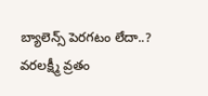బ్యాలెన్స్ పెరగటం లేదా..?
వరలక్ష్మీ వ్రతం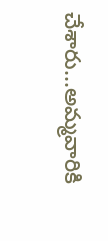చేశారు...అమ్మవారికి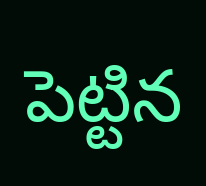పెట్టిన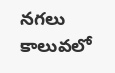నగలు కాలువలో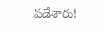పడేశారు!